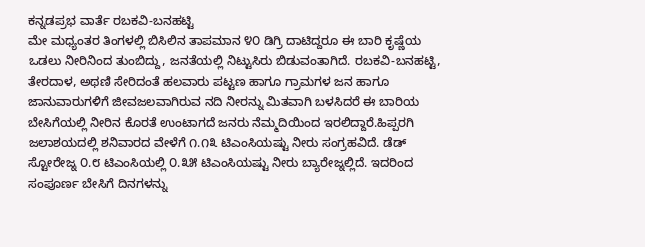ಕನ್ನಡಪ್ರಭ ವಾರ್ತೆ ರಬಕವಿ-ಬನಹಟ್ಟಿ
ಮೇ ಮಧ್ಯಂತರ ತಿಂಗಳಲ್ಲಿ ಬಿಸಿಲಿನ ತಾಪಮಾನ ೪೦ ಡಿಗ್ರಿ ದಾಟಿದ್ದರೂ ಈ ಬಾರಿ ಕೃಷ್ಣೆಯ ಒಡಲು ನೀರಿನಿಂದ ತುಂಬಿದ್ದು, ಜನತೆಯಲ್ಲಿ ನಿಟ್ಟುಸಿರು ಬಿಡುವಂತಾಗಿದೆ. ರಬಕವಿ-ಬನಹಟ್ಟಿ, ತೇರದಾಳ, ಅಥಣಿ ಸೇರಿದಂತೆ ಹಲವಾರು ಪಟ್ಟಣ ಹಾಗೂ ಗ್ರಾಮಗಳ ಜನ ಹಾಗೂ ಜಾನುವಾರುಗಳಿಗೆ ಜೀವಜಲವಾಗಿರುವ ನದಿ ನೀರನ್ನು ಮಿತವಾಗಿ ಬಳಸಿದರೆ ಈ ಬಾರಿಯ ಬೇಸಿಗೆಯಲ್ಲಿ ನೀರಿನ ಕೊರತೆ ಉಂಟಾಗದೆ ಜನರು ನೆಮ್ಮದಿಯಿಂದ ಇರಲಿದ್ದಾರೆ.ಹಿಪ್ಪರಗಿ ಜಲಾಶಯದಲ್ಲಿ ಶನಿವಾರದ ವೇಳೆಗೆ ೧.೧೩ ಟಿಎಂಸಿಯಷ್ಟು ನೀರು ಸಂಗ್ರಹವಿದೆ. ಡೆಡ್ ಸ್ಟೋರೇಜ್ನ ೦.೮ ಟಿಎಂಸಿಯಲ್ಲಿ ೦.೩೫ ಟಿಎಂಸಿಯಷ್ಟು ನೀರು ಬ್ಯಾರೇಜ್ನಲ್ಲಿದೆ. ಇದರಿಂದ ಸಂಪೂರ್ಣ ಬೇಸಿಗೆ ದಿನಗಳನ್ನು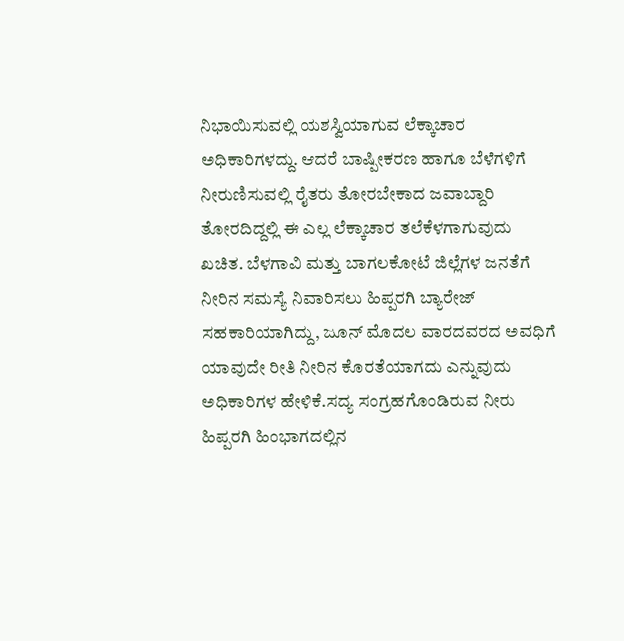ನಿಭಾಯಿಸುವಲ್ಲಿ ಯಶಸ್ವಿಯಾಗುವ ಲೆಕ್ಕಾಚಾರ ಅಧಿಕಾರಿಗಳದ್ದು. ಆದರೆ ಬಾಷ್ಪೀಕರಣ ಹಾಗೂ ಬೆಳೆಗಳಿಗೆ ನೀರುಣಿಸುವಲ್ಲಿ ರೈತರು ತೋರಬೇಕಾದ ಜವಾಬ್ದಾರಿ ತೋರದಿದ್ದಲ್ಲಿ ಈ ಎಲ್ಲ ಲೆಕ್ಕಾಚಾರ ತಲೆಕೆಳಗಾಗುವುದು ಖಚಿತ. ಬೆಳಗಾವಿ ಮತ್ತು ಬಾಗಲಕೋಟೆ ಜಿಲ್ಲೆಗಳ ಜನತೆಗೆ ನೀರಿನ ಸಮಸ್ಯೆ ನಿವಾರಿಸಲು ಹಿಪ್ಪರಗಿ ಬ್ಯಾರೇಜ್ ಸಹಕಾರಿಯಾಗಿದ್ದು, ಜೂನ್ ಮೊದಲ ವಾರದವರದ ಅವಧಿಗೆ ಯಾವುದೇ ರೀತಿ ನೀರಿನ ಕೊರತೆಯಾಗದು ಎನ್ನುವುದು ಅಧಿಕಾರಿಗಳ ಹೇಳಿಕೆ.ಸದ್ಯ ಸಂಗ್ರಹಗೊಂಡಿರುವ ನೀರು ಹಿಪ್ಪರಗಿ ಹಿಂಭಾಗದಲ್ಲಿನ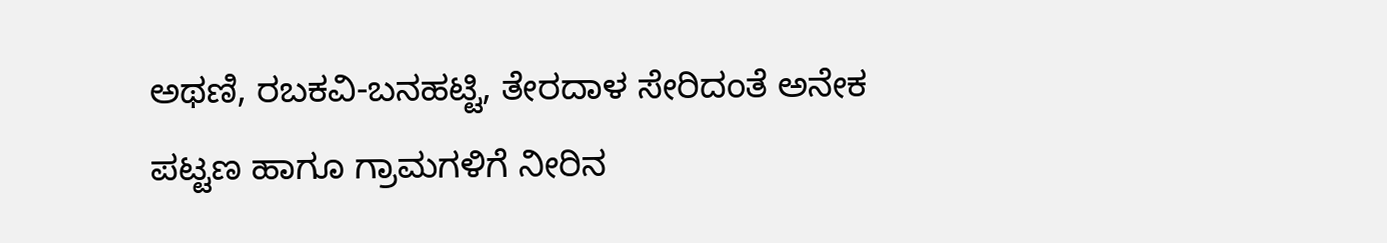ಅಥಣಿ, ರಬಕವಿ-ಬನಹಟ್ಟಿ, ತೇರದಾಳ ಸೇರಿದಂತೆ ಅನೇಕ ಪಟ್ಟಣ ಹಾಗೂ ಗ್ರಾಮಗಳಿಗೆ ನೀರಿನ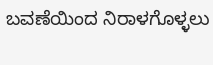ಬವಣೆಯಿಂದ ನಿರಾಳಗೊಳ್ಳಲು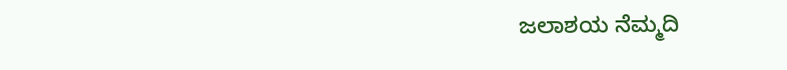ಜಲಾಶಯ ನೆಮ್ಮದಿ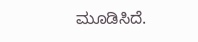ಮೂಡಿಸಿದೆ.